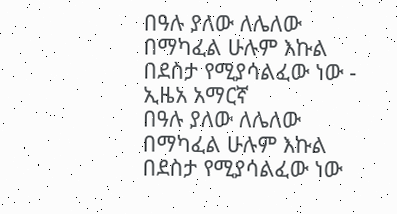በዓሉ ያለው ለሌለው በማካፈል ሁሉም እኩል በደስታ የሚያሳልፈው ነው - ኢዜአ አማርኛ
በዓሉ ያለው ለሌለው በማካፈል ሁሉም እኩል በደስታ የሚያሳልፈው ነው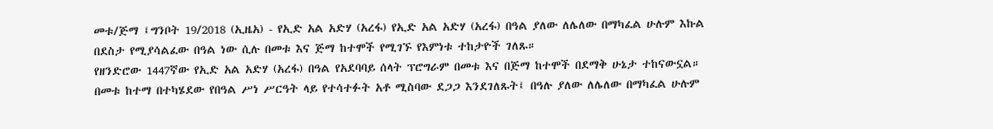መቱ/ጅማ ፤ግንቦት 19/2018 (ኢዜአ) - የኢድ አል አድሃ (አረፋ) የኢድ አል አድሃ (አረፋ) በዓል ያለው ለሌለው በማካፈል ሁሉም እኩል በደስታ የሚያሳልፈው በዓል ነው ሲሉ በመቱ እና ጅማ ከተሞች የሚገኙ የእምነቱ ተከታዮች ገለጹ።
የዘንድሮው 1447ኛው የኢድ አል አድሃ (አረፋ) በዓል የአደባባይ ሰላት ፕሮግራም በመቱ እና በጅማ ከተሞች በደማቅ ሁኔታ ተከናውኗል።
በመቱ ከተማ በተካሄደው የበዓል ሥነ ሥርዓት ላይ የተሳተፉት አቶ ሚስባው ደጋጋ እንደገለጹት፤ በዓሉ ያለው ለሌለው በማካፈል ሁሉም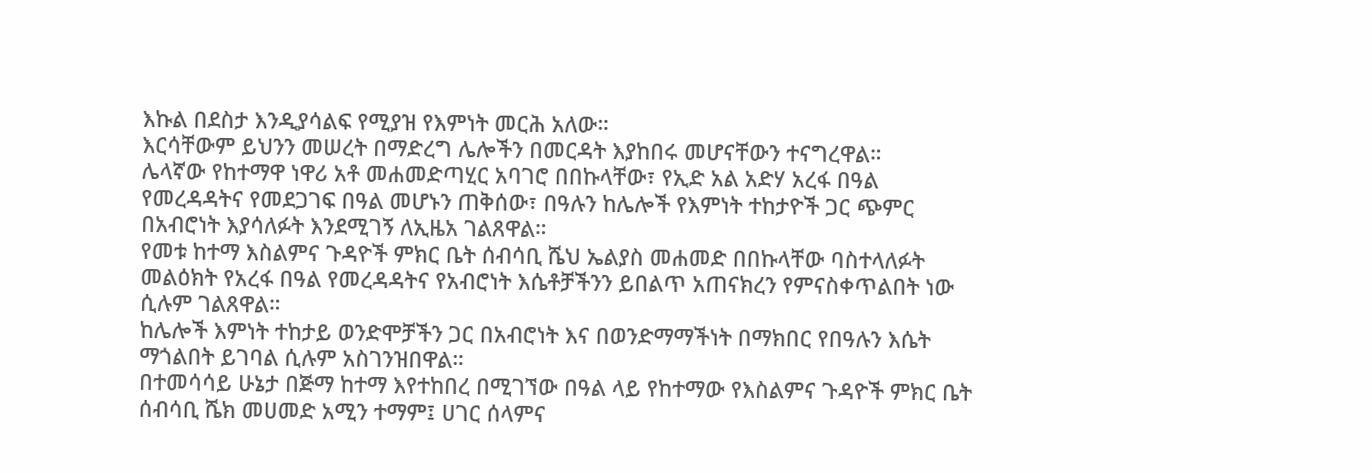እኩል በደስታ እንዲያሳልፍ የሚያዝ የእምነት መርሕ አለው።
እርሳቸውም ይህንን መሠረት በማድረግ ሌሎችን በመርዳት እያከበሩ መሆናቸውን ተናግረዋል።
ሌላኛው የከተማዋ ነዋሪ አቶ መሐመድጣሂር አባገሮ በበኩላቸው፣ የኢድ አል አድሃ አረፋ በዓል የመረዳዳትና የመደጋገፍ በዓል መሆኑን ጠቅሰው፣ በዓሉን ከሌሎች የእምነት ተከታዮች ጋር ጭምር በአብሮነት እያሳለፉት እንደሚገኝ ለኢዜአ ገልጸዋል።
የመቱ ከተማ እስልምና ጉዳዮች ምክር ቤት ሰብሳቢ ሼህ ኤልያስ መሐመድ በበኩላቸው ባስተላለፉት መልዕክት የአረፋ በዓል የመረዳዳትና የአብሮነት እሴቶቻችንን ይበልጥ አጠናክረን የምናስቀጥልበት ነው ሲሉም ገልጸዋል።
ከሌሎች እምነት ተከታይ ወንድሞቻችን ጋር በአብሮነት እና በወንድማማችነት በማክበር የበዓሉን እሴት ማጎልበት ይገባል ሲሉም አስገንዝበዋል።
በተመሳሳይ ሁኔታ በጅማ ከተማ እየተከበረ በሚገኘው በዓል ላይ የከተማው የእስልምና ጉዳዮች ምክር ቤት ሰብሳቢ ሼክ መሀመድ አሚን ተማም፤ ሀገር ሰላምና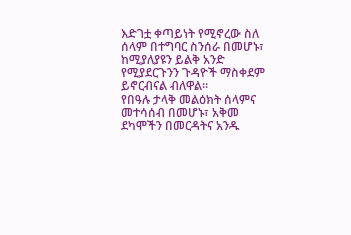እድገቷ ቀጣይነት የሚኖረው ስለ ሰላም በተግባር ስንሰራ በመሆኑ፣ ከሚያለያዩን ይልቅ አንድ የሚያደርጉንን ጉዳዮች ማስቀደም ይኖርብናል ብለዋል።
የበዓሉ ታላቅ መልዕክት ሰላምና መተሳሰብ በመሆኑ፣ አቅመ ደካሞችን በመርዳትና አንዱ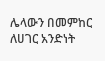ሌላውን በመምከር ለሀገር አንድነት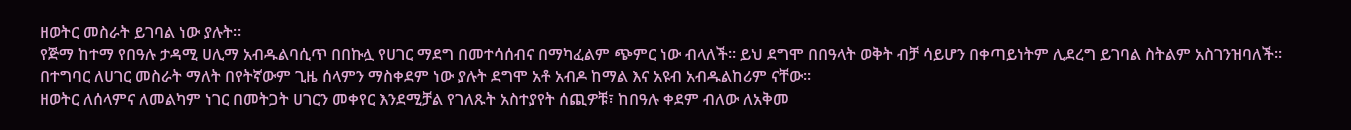ዘወትር መስራት ይገባል ነው ያሉት።
የጅማ ከተማ የበዓሉ ታዳሚ ሀሊማ አብዱልባሲጥ በበኩሏ የሀገር ማደግ በመተሳሰብና በማካፈልም ጭምር ነው ብላለች። ይህ ደግሞ በበዓላት ወቅት ብቻ ሳይሆን በቀጣይነትም ሊደረግ ይገባል ስትልም አስገንዝባለች።
በተግባር ለሀገር መስራት ማለት በየትኛውም ጊዜ ሰላምን ማስቀደም ነው ያሉት ደግሞ አቶ አብዶ ከማል እና አዩብ አብዱልከሪም ናቸው።
ዘወትር ለሰላምና ለመልካም ነገር በመትጋት ሀገርን መቀየር እንደሚቻል የገለጹት አስተያየት ሰጪዎቹ፣ ከበዓሉ ቀደም ብለው ለአቅመ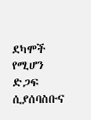ደካሞች የሚሆን ድጋፍ ሲያሰባስቡና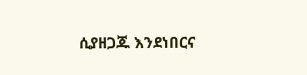ሲያዘጋጁ እንደነበርና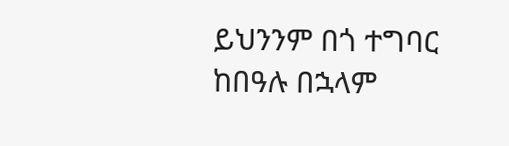ይህንንም በጎ ተግባር ከበዓሉ በኋላም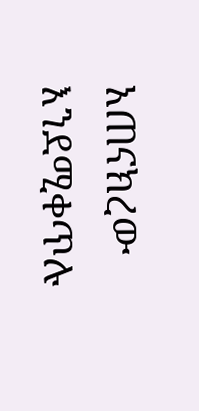አጠናክረው እንደሚቀጥሉ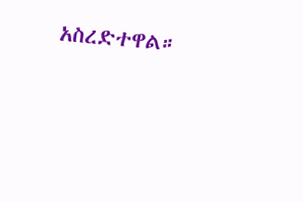አስረድተዋል።